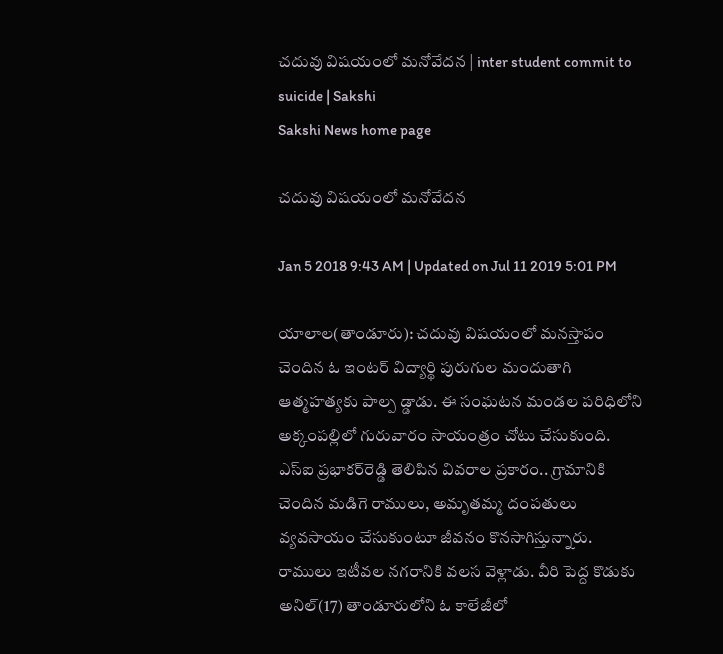చదువు విషయంలో మనోవేదన | inter student commit to suicide | Sakshi
Sakshi News home page

చదువు విషయంలో మనోవేదన

Jan 5 2018 9:43 AM | Updated on Jul 11 2019 5:01 PM

యాలాల(తాండూరు): చదువు విషయంలో మనస్తాపం చెందిన ఓ ఇంటర్‌ విద్యార్థి పురుగుల మందుతాగి ఆత్మహత్యకు పాల్ప డ్డాడు. ఈ సంఘటన మండల పరిధిలోని అక్కంపల్లిలో గురువారం సాయంత్రం చోటు చేసుకుంది. ఎస్‌ఐ ప్రభాకర్‌రెడ్డి తెలిపిన వివరాల ప్రకారం.. గ్రామానికి చెందిన మడిగె రాములు, అమృతమ్మ దంపతులు వ్యవసాయం చేసుకుంటూ జీవనం కొనసాగిస్తున్నారు. రాములు ఇటీవల నగరానికి వలస వెళ్లాడు. వీరి పెద్ద కొడుకు అనిల్‌(17) తాండూరులోని ఓ కాలేజీలో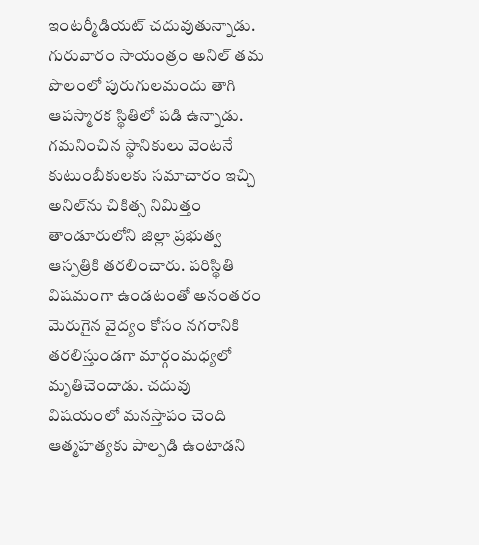ఇంటర్మీడియట్‌ చదువుతున్నాడు. గురువారం సాయంత్రం అనిల్‌ తమ పొలంలో పురుగులమందు తాగి ఆపస్మారక స్థితిలో పడి ఉన్నాడు. గమనించిన స్థానికులు వెంటనే కుటుంబీకులకు సమాచారం ఇచ్చి అనిల్‌ను చికిత్స నిమిత్తం తాండూరులోని జిల్లా ప్రభుత్వ ఆస్పత్రికి తరలించారు. పరిస్థితి విషమంగా ఉండటంతో అనంతరం మెరుగైన వైద్యం కోసం నగరానికి తరలిస్తుండగా మార్గంమధ్యలో మృతిచెందాడు. చదువు విషయంలో మనస్తాపం చెంది ఆత్మహత్యకు పాల్పడి ఉంటాడని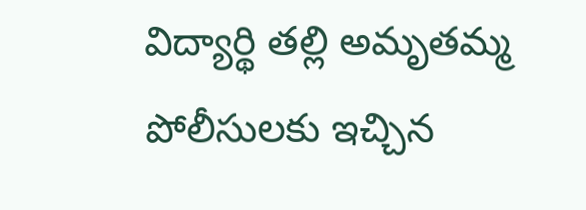విద్యార్థి తల్లి అమృతమ్మ పోలీసులకు ఇచ్చిన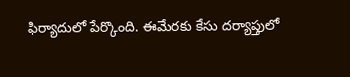ఫిర్యాదులో పేర్కొంది. ఈమేరకు కేసు దర్యాప్తులో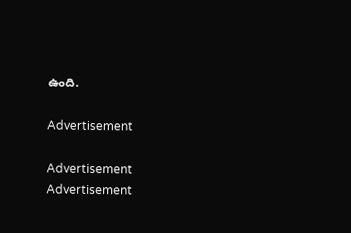ఉంది.

Advertisement

Advertisement
Advertisement